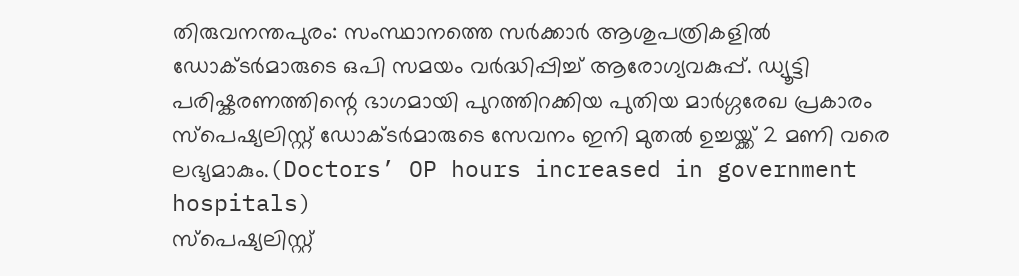തിരുവനന്തപുരം: സംസ്ഥാനത്തെ സർക്കാർ ആശുപത്രികളിൽ ഡോക്ടർമാരുടെ ഒപി സമയം വർദ്ധിപ്പിച്ച് ആരോഗ്യവകുപ്പ്. ഡ്യൂട്ടി പരിഷ്കരണത്തിന്റെ ഭാഗമായി പുറത്തിറക്കിയ പുതിയ മാർഗ്ഗരേഖ പ്രകാരം സ്പെഷ്യലിസ്റ്റ് ഡോക്ടർമാരുടെ സേവനം ഇനി മുതൽ ഉച്ചയ്ക്ക് 2 മണി വരെ ലഭ്യമാകും.(Doctors’ OP hours increased in government hospitals)
സ്പെഷ്യലിസ്റ്റ്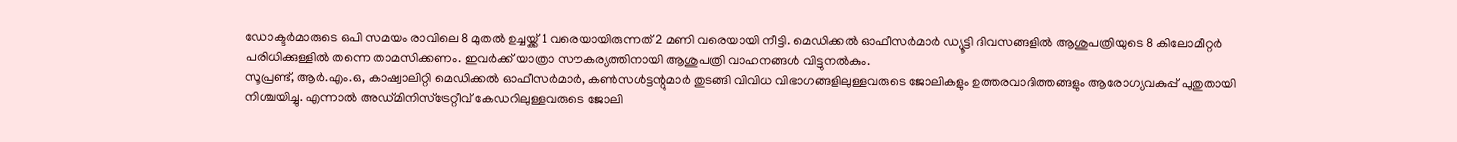ഡോക്ടർമാരുടെ ഒപി സമയം രാവിലെ 8 മുതൽ ഉച്ചയ്ക്ക് 1 വരെയായിരുന്നത് 2 മണി വരെയായി നീട്ടി. മെഡിക്കൽ ഓഫീസർമാർ ഡ്യൂട്ടി ദിവസങ്ങളിൽ ആശുപത്രിയുടെ 8 കിലോമീറ്റർ പരിധിക്കുള്ളിൽ തന്നെ താമസിക്കണം. ഇവർക്ക് യാത്രാ സൗകര്യത്തിനായി ആശുപത്രി വാഹനങ്ങൾ വിട്ടുനൽകും.
സൂപ്രണ്ട്, ആർ.എം.ഒ, കാഷ്വാലിറ്റി മെഡിക്കൽ ഓഫീസർമാർ, കൺസൾട്ടന്റുമാർ തുടങ്ങി വിവിധ വിഭാഗങ്ങളിലുള്ളവരുടെ ജോലികളും ഉത്തരവാദിത്തങ്ങളും ആരോഗ്യവകുപ്പ് പുതുതായി നിശ്ചയിച്ചു. എന്നാൽ അഡ്മിനിസ്ട്രേറ്റീവ് കേഡറിലുള്ളവരുടെ ജോലി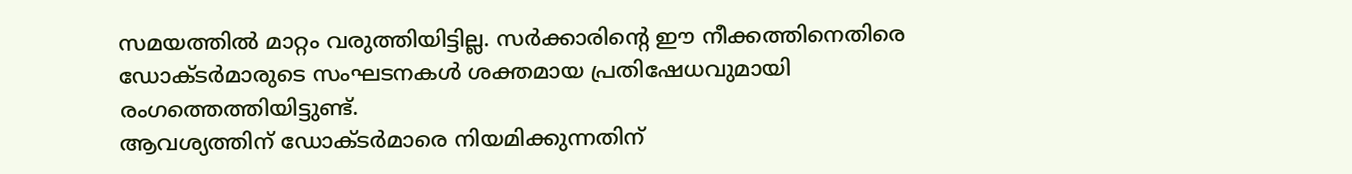സമയത്തിൽ മാറ്റം വരുത്തിയിട്ടില്ല. സർക്കാരിന്റെ ഈ നീക്കത്തിനെതിരെ ഡോക്ടർമാരുടെ സംഘടനകൾ ശക്തമായ പ്രതിഷേധവുമായി രംഗത്തെത്തിയിട്ടുണ്ട്.
ആവശ്യത്തിന് ഡോക്ടർമാരെ നിയമിക്കുന്നതിന്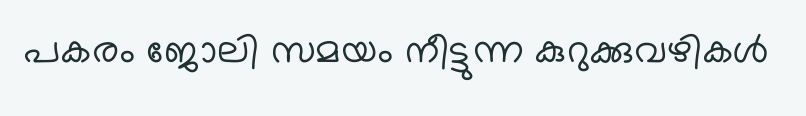പകരം ജോലി സമയം നീട്ടുന്ന കുറുക്കുവഴികൾ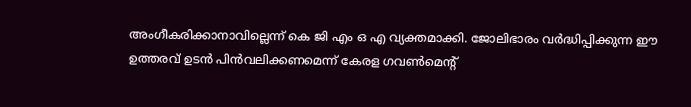അംഗീകരിക്കാനാവില്ലെന്ന് കെ ജി എം ഒ എ വ്യക്തമാക്കി. ജോലിഭാരം വർദ്ധിപ്പിക്കുന്ന ഈ ഉത്തരവ് ഉടൻ പിൻവലിക്കണമെന്ന് കേരള ഗവൺമെന്റ്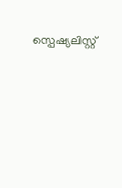സ്പെഷ്യലിസ്റ്റ്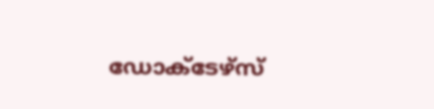ഡോക്ടേഴ്സ്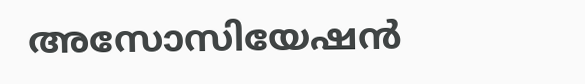അസോസിയേഷൻ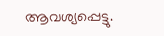ആവശ്യപ്പെട്ടു.